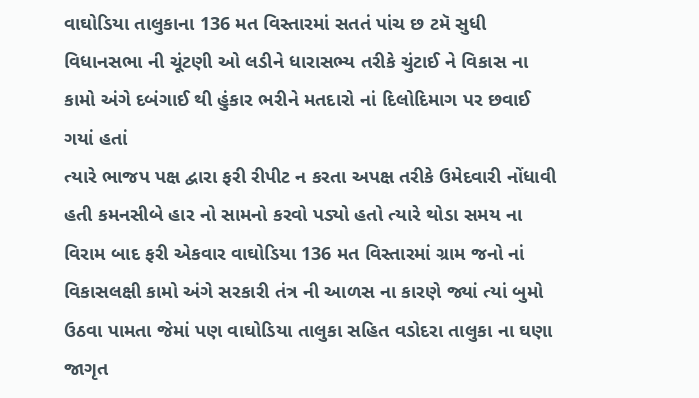વાઘોડિયા તાલુકાના 136 મત વિસ્તારમાં સતતં પાંચ છ ટમૅ સુધી વિધાનસભા ની ચૂંટણી ઓ લડીને ધારાસભ્ય તરીકે ચુંટાઈ ને વિકાસ ના કામો અંગે દબંગાઈ થી હુંકાર ભરીને મતદારો નાં દિલોદિમાગ પર છવાઈ ગયાં હતાં
ત્યારે ભાજપ પક્ષ દ્વારા ફરી રીપીટ ન કરતા અપક્ષ તરીકે ઉમેદવારી નોંધાવી હતી કમનસીબે હાર નો સામનો કરવો પડ્યો હતો ત્યારે થોડા સમય ના વિરામ બાદ ફરી એકવાર વાઘોડિયા 136 મત વિસ્તારમાં ગ્રામ જનો નાં વિકાસલક્ષી કામો અંગે સરકારી તંત્ર ની આળસ ના કારણે જ્યાં ત્યાં બુમો ઉઠવા પામતા જેમાં પણ વાઘોડિયા તાલુકા સહિત વડોદરા તાલુકા ના ઘણા જાગૃત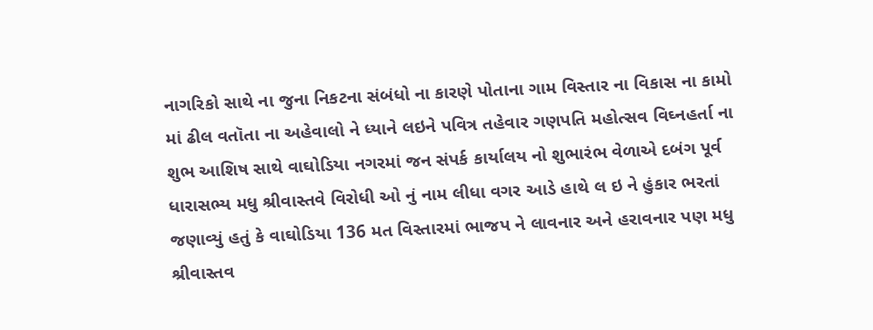નાગરિકો સાથે ના જુના નિકટના સંબંધો ના કારણે પોતાના ગામ વિસ્તાર ના વિકાસ ના કામો માં ઢીલ વતૉતા ના અહેવાલો ને ધ્યાને લઇને પવિત્ર તહેવાર ગણપતિ મહોત્સવ વિઘ્નહર્તા ના શુભ આશિષ સાથે વાઘોડિયા નગરમાં જન સંપર્ક કાર્યાલય નો શુભારંભ વેળાએ દબંગ પૂર્વ ધારાસભ્ય મધુ શ્રીવાસ્તવે વિરોધી ઓ નું નામ લીધા વગર આડે હાથે લ ઇ ને હુંકાર ભરતાં જણાવ્યું હતું કે વાઘોડિયા 136 મત વિસ્તારમાં ભાજપ ને લાવનાર અને હરાવનાર પણ મધુ શ્રીવાસ્તવ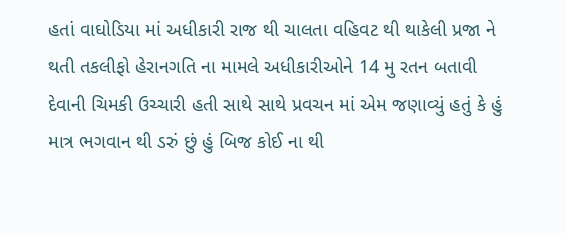હતાં વાઘોડિયા માં અધીકારી રાજ થી ચાલતા વહિવટ થી થાકેલી પ્રજા ને થતી તકલીફો હેરાનગતિ ના મામલે અધીકારીઓને 14 મુ રતન બતાવી દેવાની ચિમકી ઉચ્ચારી હતી સાથે સાથે પ્રવચન માં એમ જણાવ્યું હતું કે હું માત્ર ભગવાન થી ડરું છું હું બિજ કોઈ ના થી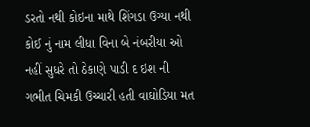ડરતો નથી કોઇના માથે શિંગડા ઉગ્યા નથી કોઈ નું નામ લીધા વિના બે નંબરીયા ઓ નહીં સુધરે તો ઠેકાણે પાડી દ ઇશ ની ગભીત ચિમકી ઉચ્ચારી હતી વાઘોડિયા મત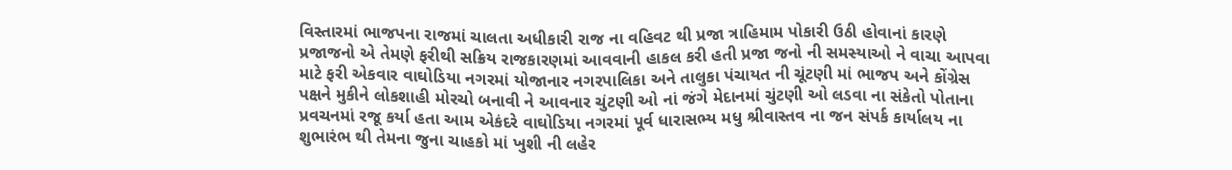વિસ્તારમાં ભાજપના રાજમાં ચાલતા અધીકારી રાજ ના વહિવટ થી પ્રજા ત્રાહિમામ પોકારી ઉઠી હોવાનાં કારણે પ્રજાજનો એ તેમણે ફરીથી સક્રિય રાજકારણમાં આવવાની હાકલ કરી હતી પ્રજા જનો ની સમસ્યાઓ ને વાચા આપવા માટે ફરી એકવાર વાઘોડિયા નગરમાં યોજાનાર નગરપાલિકા અને તાલુકા પંચાયત ની ચૂંટણી માં ભાજપ અને કોંગ્રેસ પક્ષને મુકીને લોકશાહી મોરચો બનાવી ને આવનાર ચુંટણી ઓ નાં જંગે મેદાનમાં ચુંટણી ઓ લડવા ના સંકેતો પોતાના પ્રવચનમાં રજૂ કર્યા હતા આમ એકંદરે વાઘોડિયા નગરમાં પૂર્વ ધારાસભ્ય મધુ શ્રીવાસ્તવ ના જન સંપર્ક કાર્યાલય ના શુભારંભ થી તેમના જુના ચાહકો માં ખુશી ની લહેર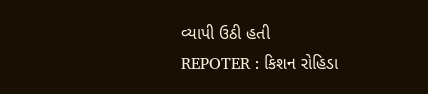વ્યાપી ઉઠી હતી
REPOTER : કિશન રોહિડા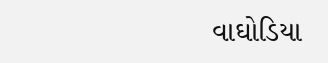વાઘોડિયા